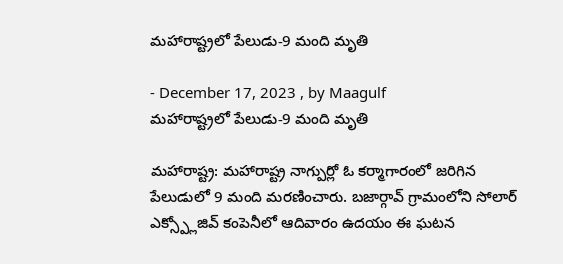మహారాష్ట్రలో పేలుడు-9 మంది మృతి

- December 17, 2023 , by Maagulf
మహారాష్ట్రలో పేలుడు-9 మంది మృతి

మహారాష్ట్ర: మహారాష్ట్ర నాగ్పుర్లో ఓ కర్మాగారంలో జరిగిన పేలుడులో 9 మంది మరణించారు. బజార్గావ్ గ్రామంలోని సోలార్ ఎక్స్ప్లోజివ్ కంపెనీలో ఆదివారం ఉదయం ఈ ఘటన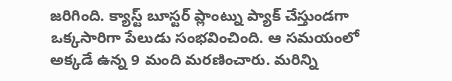జరిగింది. క్యాస్ట్ బూస్టర్ ప్లాంట్ను ప్యాక్ చేస్తుండగా ఒక్కసారిగా పేలుడు సంభవించింది. ఆ సమయంలో అక్కడే ఉన్న 9 మంది మరణించారు. మరిన్ని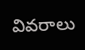వివరాలు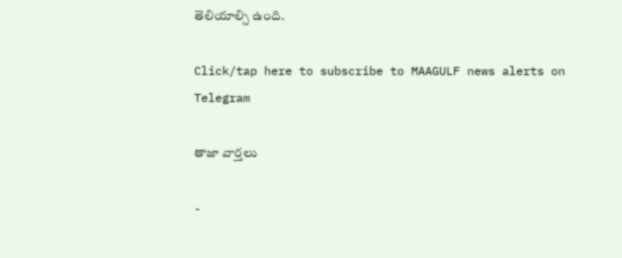తెలియాల్సి ఉంది.

Click/tap here to subscribe to MAAGULF news alerts on Telegram

తాజా వార్తలు

-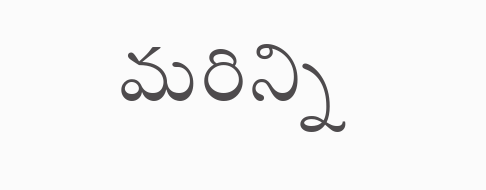మరిన్ని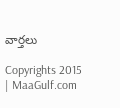వార్తలు

Copyrights 2015 | MaaGulf.com